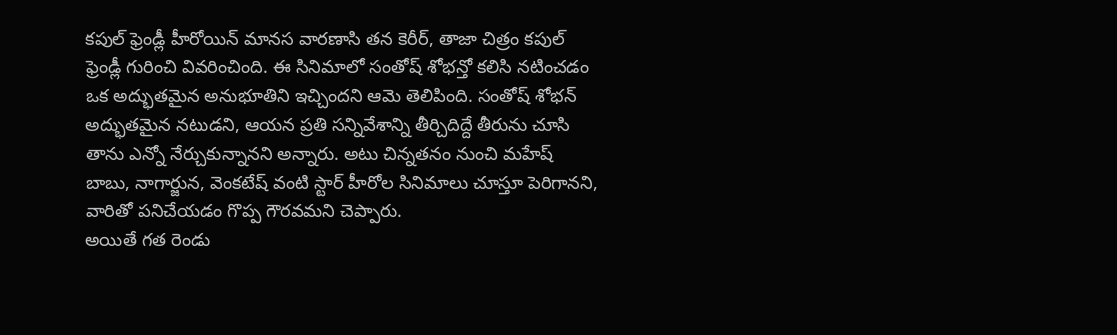కపుల్ ఫ్రెండ్లీ హీరోయిన్ మానస వారణాసి తన కెరీర్, తాజా చిత్రం కపుల్ ఫ్రెండ్లీ గురించి వివరించింది. ఈ సినిమాలో సంతోష్ శోభన్తో కలిసి నటించడం ఒక అద్భుతమైన అనుభూతిని ఇచ్చిందని ఆమె తెలిపింది. సంతోష్ శోభన్ అద్భుతమైన నటుడని, ఆయన ప్రతి సన్నివేశాన్ని తీర్చిదిద్దే తీరును చూసి తాను ఎన్నో నేర్చుకున్నానని అన్నారు. అటు చిన్నతనం నుంచి మహేష్ బాబు, నాగార్జున, వెంకటేష్ వంటి స్టార్ హీరోల సినిమాలు చూస్తూ పెరిగానని, వారితో పనిచేయడం గొప్ప గౌరవమని చెప్పారు.
అయితే గత రెండు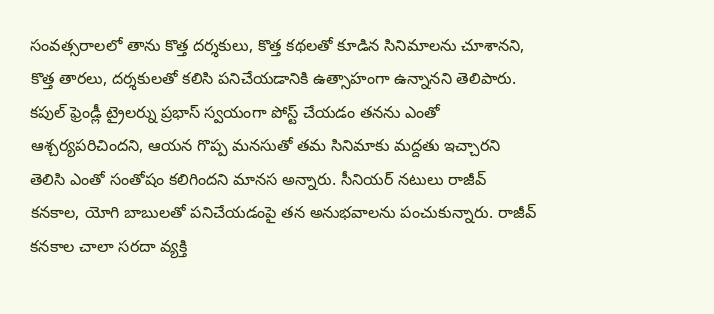సంవత్సరాలలో తాను కొత్త దర్శకులు, కొత్త కథలతో కూడిన సినిమాలను చూశానని, కొత్త తారలు, దర్శకులతో కలిసి పనిచేయడానికి ఉత్సాహంగా ఉన్నానని తెలిపారు. కపుల్ ఫ్రెండ్లీ ట్రైలర్ను ప్రభాస్ స్వయంగా పోస్ట్ చేయడం తనను ఎంతో ఆశ్చర్యపరిచిందని, ఆయన గొప్ప మనసుతో తమ సినిమాకు మద్దతు ఇచ్చారని తెలిసి ఎంతో సంతోషం కలిగిందని మానస అన్నారు. సీనియర్ నటులు రాజీవ్ కనకాల, యోగి బాబులతో పనిచేయడంపై తన అనుభవాలను పంచుకున్నారు. రాజీవ్ కనకాల చాలా సరదా వ్యక్తి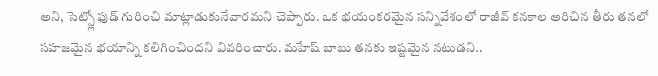అని, సెట్స్లో ఫుడ్ గురించి మాట్లాడుకునేవారమని చెప్పారు. ఒక భయంకరమైన సన్నివేశంలో రాజీవ్ కనకాల అరిచిన తీరు తనలో సహజమైన భయాన్ని కలిగించిందని వివరించారు. మహేష్ బాబు తనకు ఇష్టమైన నటుడని..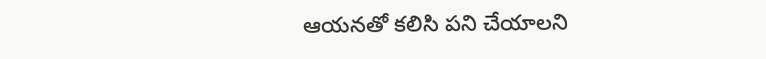ఆయనతో కలిసి పని చేయాలని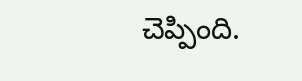చెప్పింది.